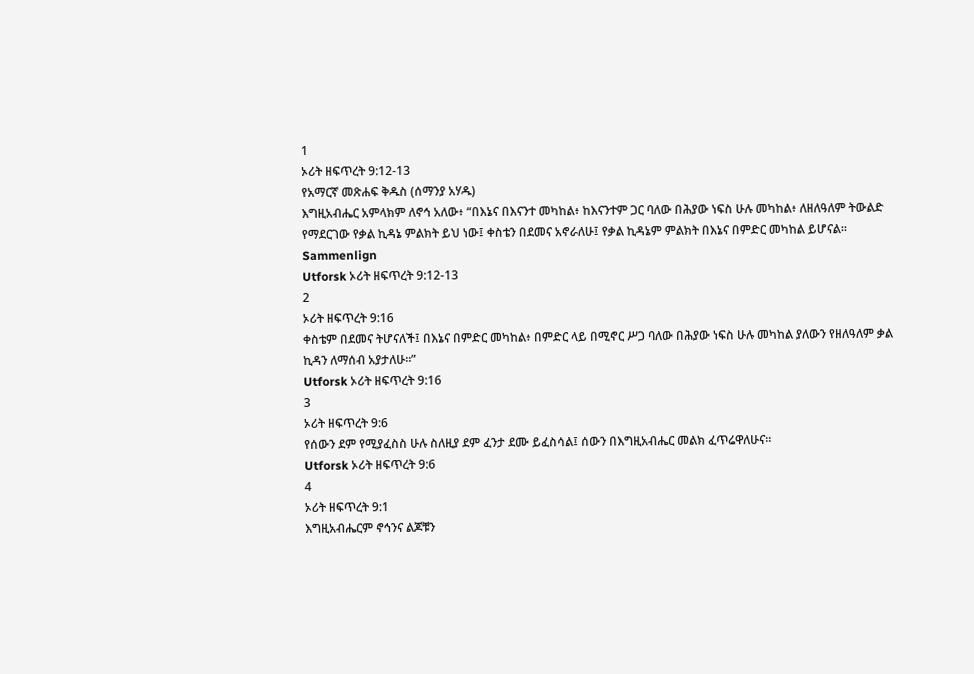1
ኦሪት ዘፍጥረት 9:12-13
የአማርኛ መጽሐፍ ቅዱስ (ሰማንያ አሃዱ)
እግዚአብሔር አምላክም ለኖኅ አለው፥ “በእኔና በእናንተ መካከል፥ ከእናንተም ጋር ባለው በሕያው ነፍስ ሁሉ መካከል፥ ለዘለዓለም ትውልድ የማደርገው የቃል ኪዳኔ ምልክት ይህ ነው፤ ቀስቴን በደመና አኖራለሁ፤ የቃል ኪዳኔም ምልክት በእኔና በምድር መካከል ይሆናል።
Sammenlign
Utforsk ኦሪት ዘፍጥረት 9:12-13
2
ኦሪት ዘፍጥረት 9:16
ቀስቴም በደመና ትሆናለች፤ በእኔና በምድር መካከል፥ በምድር ላይ በሚኖር ሥጋ ባለው በሕያው ነፍስ ሁሉ መካከል ያለውን የዘለዓለም ቃል ኪዳን ለማሰብ አያታለሁ።”
Utforsk ኦሪት ዘፍጥረት 9:16
3
ኦሪት ዘፍጥረት 9:6
የሰውን ደም የሚያፈስስ ሁሉ ስለዚያ ደም ፈንታ ደሙ ይፈስሳል፤ ሰውን በእግዚአብሔር መልክ ፈጥሬዋለሁና።
Utforsk ኦሪት ዘፍጥረት 9:6
4
ኦሪት ዘፍጥረት 9:1
እግዚአብሔርም ኖኅንና ልጆቹን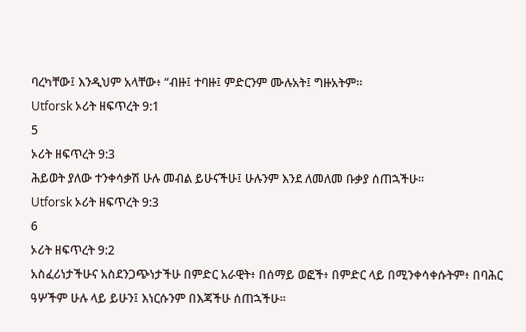ባረካቸው፤ እንዲህም አላቸው፥ “ብዙ፤ ተባዙ፤ ምድርንም ሙሉአት፤ ግዙአትም።
Utforsk ኦሪት ዘፍጥረት 9:1
5
ኦሪት ዘፍጥረት 9:3
ሕይወት ያለው ተንቀሳቃሽ ሁሉ መብል ይሁናችሁ፤ ሁሉንም እንደ ለመለመ ቡቃያ ሰጠኋችሁ።
Utforsk ኦሪት ዘፍጥረት 9:3
6
ኦሪት ዘፍጥረት 9:2
አስፈሪነታችሁና አስደንጋጭነታችሁ በምድር አራዊት፥ በሰማይ ወፎች፥ በምድር ላይ በሚንቀሳቀሱትም፥ በባሕር ዓሦችም ሁሉ ላይ ይሁን፤ እነርሱንም በእጃችሁ ሰጠኋችሁ።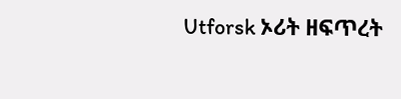Utforsk ኦሪት ዘፍጥረት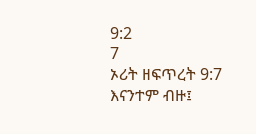9:2
7
ኦሪት ዘፍጥረት 9:7
እናንተም ብዙ፤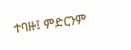ተባዙ፤ ምድርንም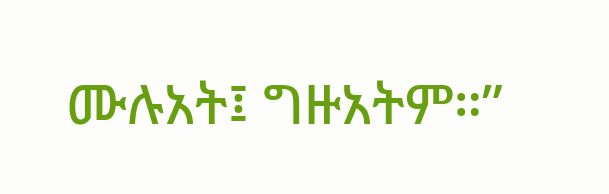ሙሉአት፤ ግዙአትም።”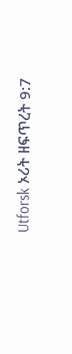Utforsk ኦሪት ዘፍጥረት 9:7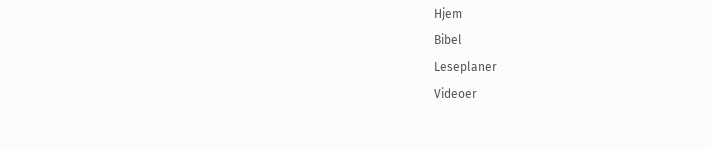Hjem
Bibel
Leseplaner
Videoer